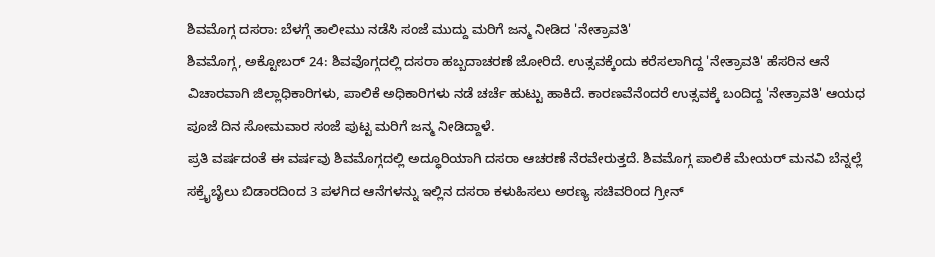ಶಿವಮೊಗ್ಗ ದಸರಾ: ಬೆಳಗ್ಗೆ ತಾಲೀಮು ನಡೆಸಿ ಸಂಜೆ ಮುದ್ದು ಮರಿಗೆ ಜನ್ಮ ನೀಡಿದ 'ನೇತ್ರಾವತಿ'
ಶಿವಮೊಗ್ಗ, ಅಕ್ಟೋಬರ್ 24: ಶಿವವೊಗ್ಗದಲ್ಲಿ ದಸರಾ ಹಬ್ಬದಾಚರಣೆ ಜೋರಿದೆ. ಉತ್ಸವಕ್ಕೆಂದು ಕರೆಸಲಾಗಿದ್ದ 'ನೇತ್ರಾವತಿ' ಹೆಸರಿನ ಆನೆ ವಿಚಾರವಾಗಿ ಜಿಲ್ಲಾಧಿಕಾರಿಗಳು, ಪಾಲಿಕೆ ಅಧಿಕಾರಿಗಳು ನಡೆ ಚರ್ಚೆ ಹುಟ್ಟು ಹಾಕಿದೆ. ಕಾರಣವೆನೆಂದರೆ ಉತ್ಸವಕ್ಕೆ ಬಂದಿದ್ದ 'ನೇತ್ರಾವತಿ' ಆಯಧ ಪೂಜೆ ದಿನ ಸೋಮವಾರ ಸಂಜೆ ಪುಟ್ಟ ಮರಿಗೆ ಜನ್ಮ ನೀಡಿದ್ದಾಳೆ.
ಪ್ರತಿ ವರ್ಷದಂತೆ ಈ ವರ್ಷವು ಶಿವಮೊಗ್ಗದಲ್ಲಿ ಅದ್ಧೂರಿಯಾಗಿ ದಸರಾ ಆಚರಣೆ ನೆರವೇರುತ್ತದೆ. ಶಿವಮೊಗ್ಗ ಪಾಲಿಕೆ ಮೇಯರ್ ಮನವಿ ಬೆನ್ನಲ್ಲೆ ಸಕ್ರೈಬೈಲು ಬಿಡಾರದಿಂದ 3 ಪಳಗಿದ ಆನೆಗಳನ್ನು ಇಲ್ಲಿನ ದಸರಾ ಕಳುಹಿಸಲು ಅರಣ್ಯ ಸಚಿವರಿಂದ ಗ್ರೀನ್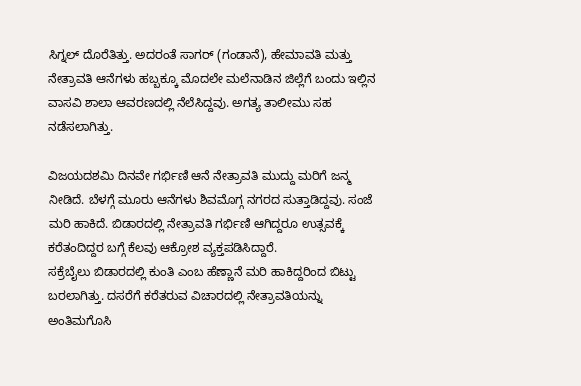ಸಿಗ್ನಲ್ ದೊರೆತಿತ್ತು. ಅದರಂತೆ ಸಾಗರ್ (ಗಂಡಾನೆ), ಹೇಮಾವತಿ ಮತ್ತು ನೇತ್ರಾವತಿ ಆನೆಗಳು ಹಬ್ಬಕ್ಕೂ ಮೊದಲೇ ಮಲೆನಾಡಿನ ಜಿಲ್ಲೆಗೆ ಬಂದು ಇಲ್ಲಿನ ವಾಸವಿ ಶಾಲಾ ಆವರಣದಲ್ಲಿ ನೆಲೆಸಿದ್ದವು. ಅಗತ್ಯ ತಾಲೀಮು ಸಹ ನಡೆಸಲಾಗಿತ್ತು.

ವಿಜಯದಶಮಿ ದಿನವೇ ಗರ್ಭಿಣಿ ಆನೆ ನೇತ್ರಾವತಿ ಮುದ್ದು ಮರಿಗೆ ಜನ್ಮ ನೀಡಿದೆ. ಬೆಳಗ್ಗೆ ಮೂರು ಆನೆಗಳು ಶಿವಮೊಗ್ಗ ನಗರದ ಸುತ್ತಾಡಿದ್ದವು. ಸಂಜೆ ಮರಿ ಹಾಕಿದೆ. ಬಿಡಾರದಲ್ಲಿ ನೇತ್ರಾವತಿ ಗರ್ಭಿಣಿ ಆಗಿದ್ದರೂ ಉತ್ಸವಕ್ಕೆ ಕರೆತಂದಿದ್ದರ ಬಗ್ಗೆ ಕೆಲವು ಆಕ್ರೋಶ ವ್ಯಕ್ತಪಡಿಸಿದ್ದಾರೆ.
ಸಕ್ರೆಬೈಲು ಬಿಡಾರದಲ್ಲಿ ಕುಂತಿ ಎಂಬ ಹೆಣ್ಣಾನೆ ಮರಿ ಹಾಕಿದ್ದರಿಂದ ಬಿಟ್ಟು ಬರಲಾಗಿತ್ತು. ದಸರೆಗೆ ಕರೆತರುವ ವಿಚಾರದಲ್ಲಿ ನೇತ್ರಾವತಿಯನ್ನು ಅಂತಿಮಗೊಸಿ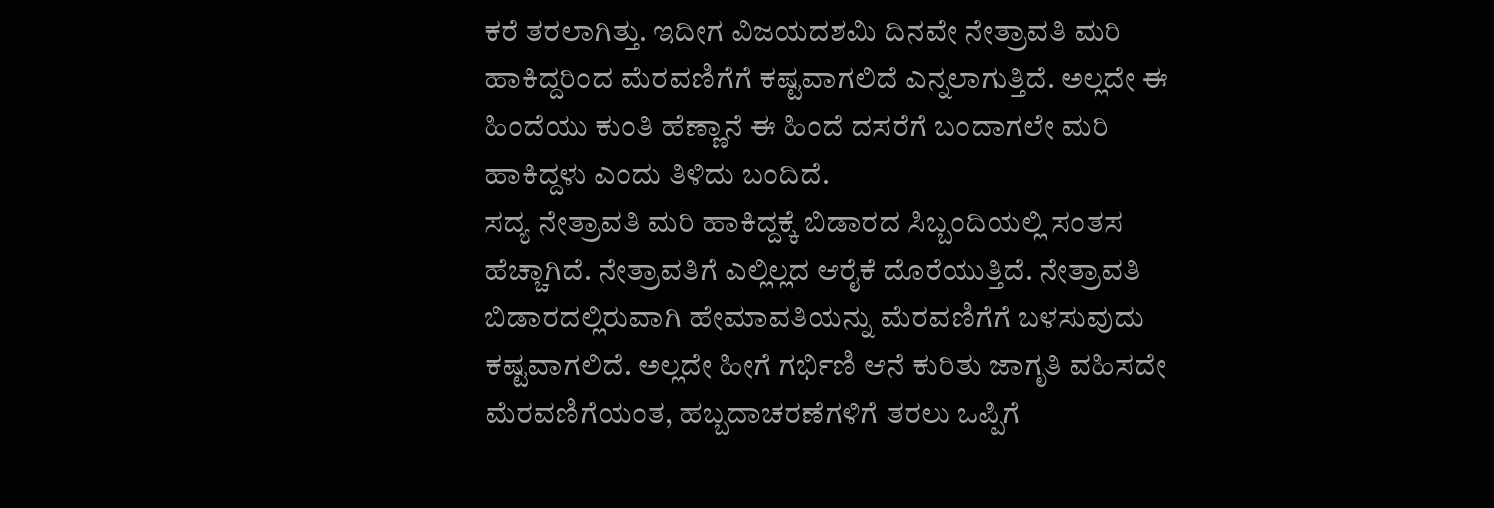ಕರೆ ತರಲಾಗಿತ್ತು. ಇದೀಗ ವಿಜಯದಶಮಿ ದಿನವೇ ನೇತ್ರಾವತಿ ಮರಿ ಹಾಕಿದ್ದರಿಂದ ಮೆರವಣಿಗೆಗೆ ಕಷ್ಟವಾಗಲಿದೆ ಎನ್ನಲಾಗುತ್ತಿದೆ. ಅಲ್ಲದೇ ಈ ಹಿಂದೆಯು ಕುಂತಿ ಹೆಣ್ಣಾನೆ ಈ ಹಿಂದೆ ದಸರೆಗೆ ಬಂದಾಗಲೇ ಮರಿ ಹಾಕಿದ್ದಳು ಎಂದು ತಿಳಿದು ಬಂದಿದೆ.
ಸದ್ಯ ನೇತ್ರಾವತಿ ಮರಿ ಹಾಕಿದ್ದಕ್ಕೆ ಬಿಡಾರದ ಸಿಬ್ಬಂದಿಯಲ್ಲಿ ಸಂತಸ ಹೆಚ್ಚಾಗಿದೆ. ನೇತ್ರಾವತಿಗೆ ಎಲ್ಲಿಲ್ಲದ ಆರೈಕೆ ದೊರೆಯುತ್ತಿದೆ. ನೇತ್ರಾವತಿ ಬಿಡಾರದಲ್ಲಿರುವಾಗಿ ಹೇಮಾವತಿಯನ್ನು ಮೆರವಣಿಗೆಗೆ ಬಳಸುವುದು ಕಷ್ಟವಾಗಲಿದೆ. ಅಲ್ಲದೇ ಹೀಗೆ ಗರ್ಭಿಣಿ ಆನೆ ಕುರಿತು ಜಾಗೃತಿ ವಹಿಸದೇ ಮೆರವಣಿಗೆಯಂತ, ಹಬ್ಬದಾಚರಣೆಗಳಿಗೆ ತರಲು ಒಪ್ಪಿಗೆ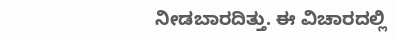ನೀಡಬಾರದಿತ್ತು. ಈ ವಿಚಾರದಲ್ಲಿ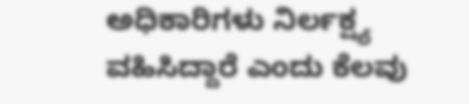ಅಧಿಕಾರಿಗಳು ನಿರ್ಲಕ್ಷ್ಯ ವಹಿಸಿದ್ದಾರೆ ಎಂದು ಕೆಲವು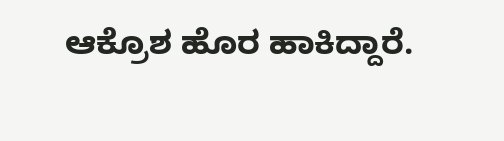ಆಕ್ರೊಶ ಹೊರ ಹಾಕಿದ್ದಾರೆ.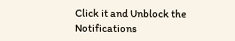Click it and Unblock the Notifications